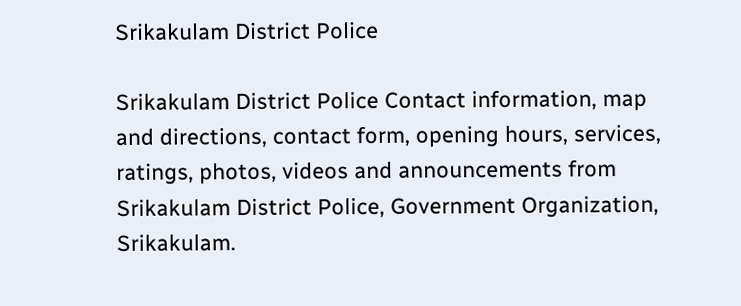Srikakulam District Police

Srikakulam District Police Contact information, map and directions, contact form, opening hours, services, ratings, photos, videos and announcements from Srikakulam District Police, Government Organization, Srikakulam.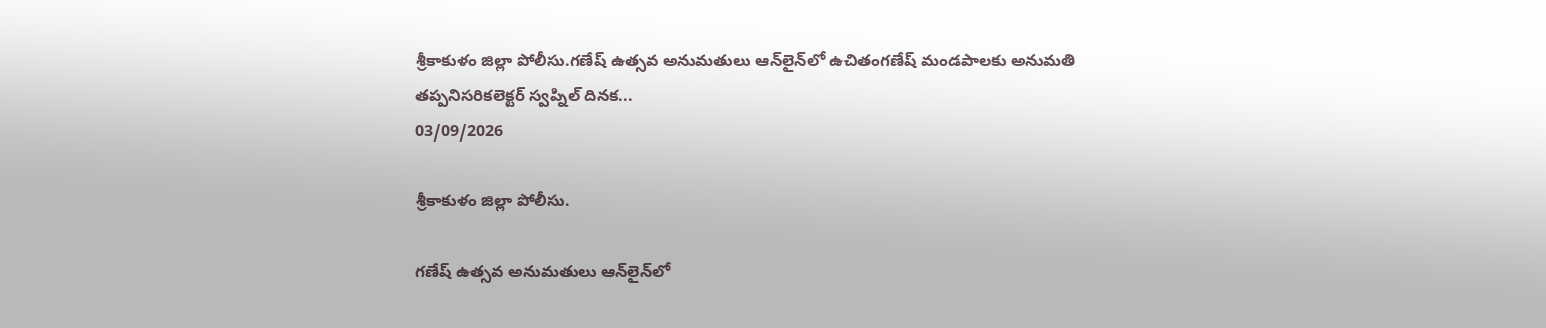శ్రీకాకుళం జిల్లా పోలీసు.గణేష్‌ ఉత్సవ అనుమతులు ఆన్‌లైన్‌లో ఉచితంగణేష్ మండపాలకు అనుమతి తప్పనిసరికలెక్టర్‌ స్వప్నిల్‌ దినక...
03/09/2026

శ్రీకాకుళం జిల్లా పోలీసు.

గణేష్‌ ఉత్సవ అనుమతులు ఆన్‌లైన్‌లో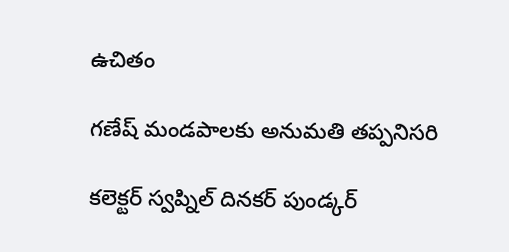ఉచితం

గణేష్ మండపాలకు అనుమతి తప్పనిసరి

కలెక్టర్‌ స్వప్నిల్‌ దినకర్ పుండ్కర్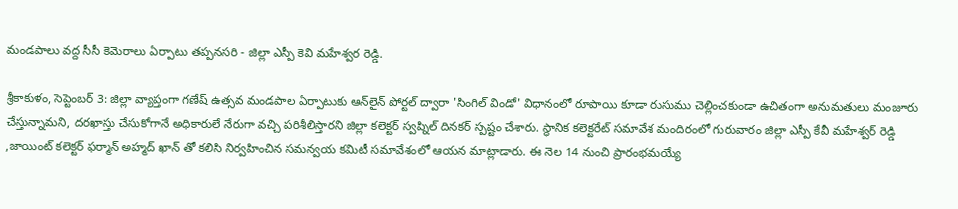మండపాలు వద్ద సీసీ కెమెరాలు ఏర్పాటు తప్పనసరి - జిల్లా ఎస్పీ కెవి మహేశ్వర రెడ్డి.

శ్రీకాకుళం, సెప్టెంబర్ 3: జిల్లా వ్యాప్తంగా గణేష్ ఉత్సవ మండపాల ఏర్పాటుకు ఆన్‌లైన్ పోర్టల్ ద్వారా 'సింగిల్ విండో' విధానంలో రూపాయి కూడా రుసుము చెల్లించకుండా ఉచితంగా అనుమతులు మంజూరు చేస్తున్నామని, దరఖాస్తు చేసుకోగానే అధికారులే నేరుగా వచ్చి పరిశీలిస్తారని జిల్లా కలెక్టర్ స్వప్నిల్ దినకర్ స్పష్టం చేశారు. స్థానిక కలెక్టరేట్ సమావేశ మందిరంలో గురువారం జిల్లా ఎస్పీ కేవీ మహేశ్వర్ రెడ్డి ,జాయింట్ కలెక్టర్ ఫర్మాన్ అహ్మద్ ఖాన్ తో కలిసి నిర్వహించిన సమన్వయ కమిటీ సమావేశంలో ఆయన మాట్లాడారు. ఈ నెల 14 నుంచి ప్రారంభమయ్యే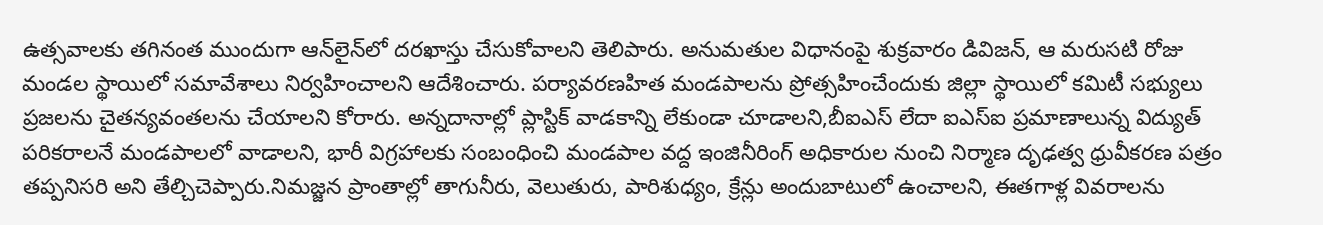ఉత్సవాలకు తగినంత ముందుగా ఆన్‌లైన్‌లో దరఖాస్తు చేసుకోవాలని తెలిపారు. అనుమతుల విధానంపై శుక్రవారం డివిజన్, ఆ మరుసటి రోజు మండల స్థాయిలో సమావేశాలు నిర్వహించాలని ఆదేశించారు. పర్యావరణహిత మండపాలను ప్రోత్సహించేందుకు జిల్లా స్థాయిలో కమిటీ సభ్యులు ప్రజలను చైతన్యవంతలను చేయాలని కోరారు. అన్నదానాల్లో ప్లాస్టిక్ వాడకాన్ని లేకుండా చూడాలని,బీఐఎస్ లేదా ఐఎస్ఐ ప్రమాణాలున్న విద్యుత్ పరికరాలనే మండపాలలో వాడాలని, భారీ విగ్రహాలకు సంబంధించి మండపాల వద్ద ఇంజినీరింగ్ అధికారుల నుంచి నిర్మాణ దృఢత్వ ధ్రువీకరణ పత్రం తప్పనిసరి అని తేల్చిచెప్పారు.నిమజ్జన ప్రాంతాల్లో తాగునీరు, వెలుతురు, పారిశుధ్యం, క్రేన్లు అందుబాటులో ఉంచాలని, ఈతగాళ్ల వివరాలను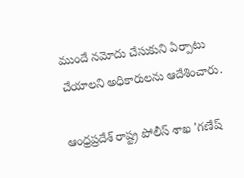ముందే నమోదు చేసుకుని ఏర్పాటు చేయాలని అధికారులను ఆదేశించారు.

ఆంధ్రప్రదేశ్ రాష్ట్ర పోలీస్ శాఖ 'గణేష్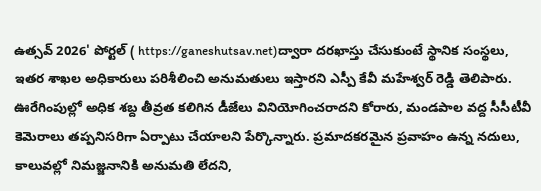ఉత్సవ్ 2026' పోర్టల్ ( https://ganeshutsav.net)ద్వారా దరఖాస్తు చేసుకుంటే స్థానిక సంస్థలు, ఇతర శాఖల అధికారులు పరిశీలించి అనుమతులు ఇస్తారని ఎస్పీ కేవీ మహేశ్వర్ రెడ్డి తెలిపారు. ఊరేగింపుల్లో అధిక శబ్ద తీవ్రత కలిగిన డీజేలు వినియోగించరాదని కోరారు, మండపాల వద్ద సీసీటీవీ కెమెరాలు తప్పనిసరిగా ఏర్పాటు చేయాలని పేర్కొన్నారు. ప్రమాదకరమైన ప్రవాహం ఉన్న నదులు, కాలువల్లో నిమజ్జనానికి అనుమతి లేదని,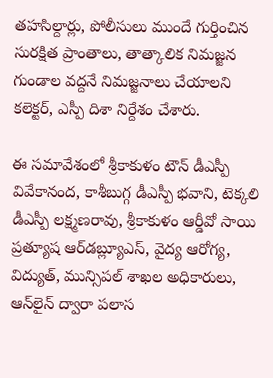తహసిల్దార్లు, పోలీసులు ముందే గుర్తించిన సురక్షిత ప్రాంతాలు, తాత్కాలిక నిమజ్జన గుండాల వద్దనే నిమజ్జనాలు చేయాలని కలెక్టర్, ఎస్పీ దిశా నిర్దేశం చేశారు.

ఈ సమావేశంలో శ్రీకాకుళం టౌన్ డీఎస్పీ వివేకానంద, కాశీబుగ్గ డీఎస్పీ భవాని, టెక్కలి డీఎస్పీ లక్ష్మణరావు, శ్రీకాకుళం ఆర్డీవో సాయి ప్రత్యూష ఆర్‌డబ్ల్యూఎస్, వైద్య ఆరోగ్య, విద్యుత్, మున్సిపల్ శాఖల అధికారులు, ఆన్‌లైన్ ద్వారా పలాస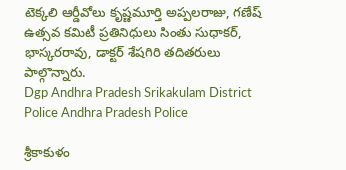టెక్కలి ఆర్డీవోలు కృష్ణమూర్తి అప్పలరాజు, గణేష్ ఉత్సవ కమిటీ ప్రతినిధులు సింతు సుధాకర్, భాస్కరరావు, డాక్టర్ శేషగిరి తదితరులు పాల్గొన్నారు.
Dgp Andhra Pradesh Srikakulam District Police Andhra Pradesh Police

శ్రీకాకుళం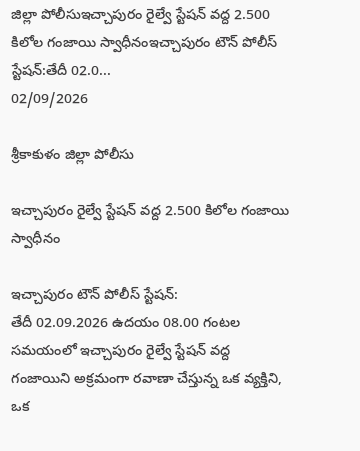జిల్లా పోలీసుఇచ్చాపురం రైల్వే స్టేషన్ వద్ద 2.500 కిలోల గంజాయి స్వాధీనంఇచ్చాపురం టౌన్ పోలీస్ స్టేషన్:తేదీ 02.0...
02/09/2026

శ్రీకాకుళం జిల్లా పోలీసు

ఇచ్చాపురం రైల్వే స్టేషన్ వద్ద 2.500 కిలోల గంజాయి స్వాధీనం

ఇచ్చాపురం టౌన్ పోలీస్ స్టేషన్:
తేదీ 02.09.2026 ఉదయం 08.00 గంటల సమయంలో ఇచ్చాపురం రైల్వే స్టేషన్ వద్ద గంజాయిని అక్రమంగా రవాణా చేస్తున్న ఒక వ్యక్తిని, ఒక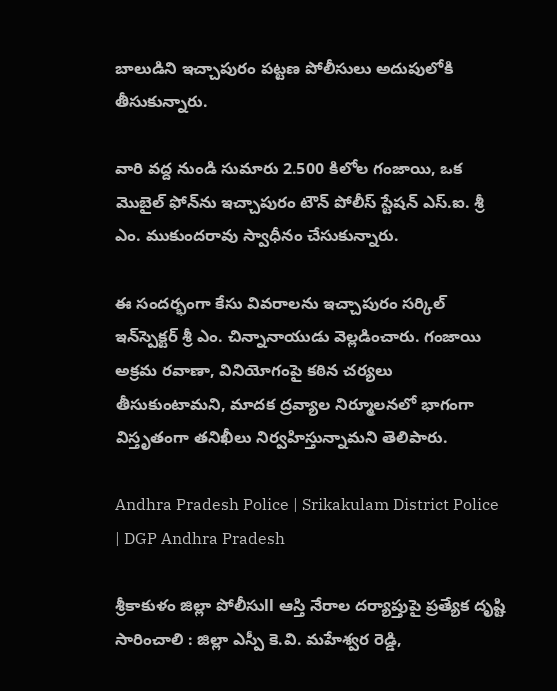బాలుడిని ఇచ్చాపురం పట్టణ పోలీసులు అదుపులోకి తీసుకున్నారు.

వారి వద్ద నుండి సుమారు 2.500 కిలోల గంజాయి, ఒక మొబైల్ ఫోన్‌ను ఇచ్చాపురం టౌన్ పోలీస్ స్టేషన్ ఎస్‌.ఐ. శ్రీ ఎం. ముకుందరావు స్వాధీనం చేసుకున్నారు.

ఈ సందర్భంగా కేసు వివరాలను ఇచ్చాపురం సర్కిల్ ఇన్‌స్పెక్టర్ శ్రీ ఎం. చిన్నానాయుడు వెల్లడించారు. గంజాయి అక్రమ రవాణా, వినియోగంపై కఠిన చర్యలు తీసుకుంటామని, మాదక ద్రవ్యాల నిర్మూలనలో భాగంగా విస్తృతంగా తనిఖీలు నిర్వహిస్తున్నామని తెలిపారు.

Andhra Pradesh Police | Srikakulam District Police | DGP Andhra Pradesh

శ్రీకాకుళం జిల్లా పోలీసుll ఆస్తి నేరాల దర్యాప్తుపై ప్రత్యేక దృష్టి సారించాలి : జిల్లా ఎస్పీ కె.వి. మహేశ్వర రెడ్డి,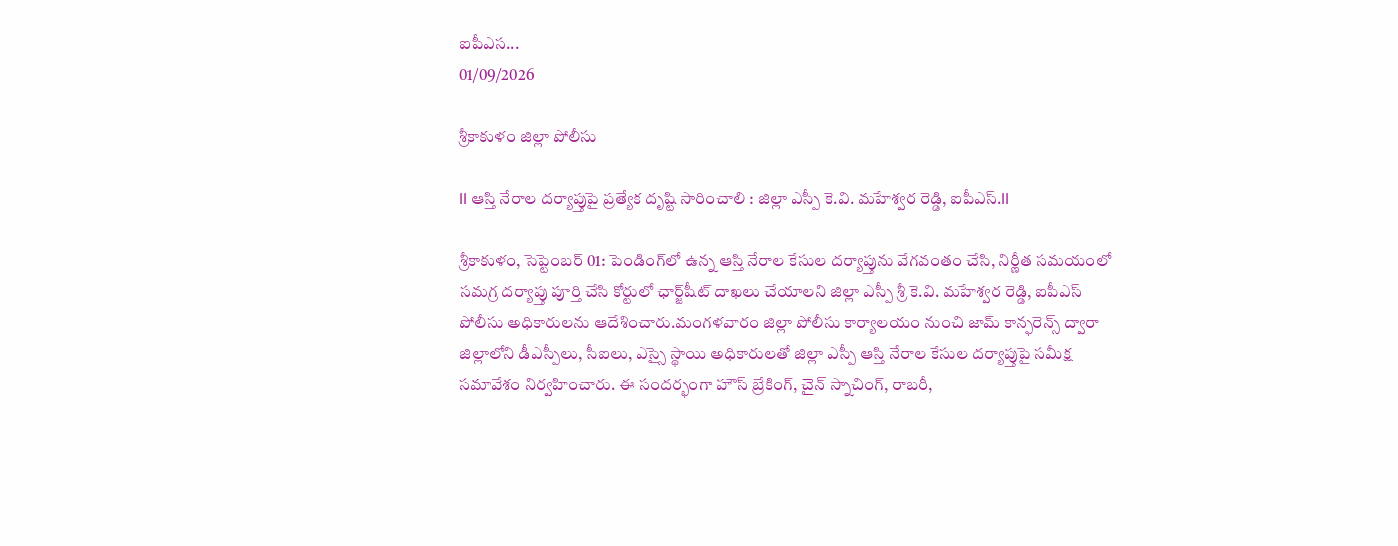ఐపీఎస...
01/09/2026

శ్రీకాకుళం జిల్లా పోలీసు

ll ఆస్తి నేరాల దర్యాప్తుపై ప్రత్యేక దృష్టి సారించాలి : జిల్లా ఎస్పీ కె.వి. మహేశ్వర రెడ్డి, ఐపీఎస్.ll

శ్రీకాకుళం, సెప్టెంబర్ 01: పెండింగ్‌లో ఉన్న ఆస్తి నేరాల కేసుల దర్యాప్తును వేగవంతం చేసి, నిర్ణీత సమయంలో సమగ్ర దర్యాప్తు పూర్తి చేసి కోర్టులో ఛార్జ్‌షీట్‌ దాఖలు చేయాలని జిల్లా ఎస్పీ శ్రీ కె.వి. మహేశ్వర రెడ్డి, ఐపీఎస్‌ పోలీసు అధికారులను ఆదేశించారు.మంగళవారం జిల్లా పోలీసు కార్యాలయం నుంచి జామ్‌ కాన్ఫరెన్స్‌ ద్వారా జిల్లాలోని డీఎస్పీలు, సీఐలు, ఎస్సై స్థాయి అధికారులతో జిల్లా ఎస్పీ ఆస్తి నేరాల కేసుల దర్యాప్తుపై సమీక్ష సమావేశం నిర్వహించారు. ఈ సందర్భంగా హౌస్‌ బ్రేకింగ్‌, చైన్‌ స్నాచింగ్‌, రాబరీ,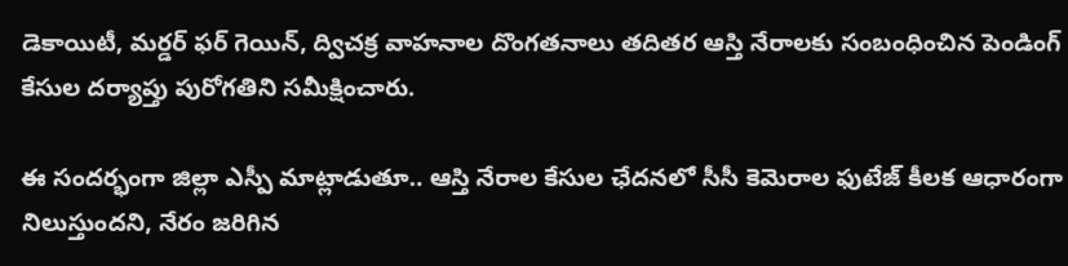డెకాయిటీ, మర్డర్‌ ఫర్‌ గెయిన్‌, ద్విచక్ర వాహనాల దొంగతనాలు తదితర ఆస్తి నేరాలకు సంబంధించిన పెండింగ్‌ కేసుల దర్యాప్తు పురోగతిని సమీక్షించారు.

ఈ సందర్భంగా జిల్లా ఎస్పీ మాట్లాడుతూ.. ఆస్తి నేరాల కేసుల ఛేదనలో సీసీ కెమెరాల ఫుటేజ్‌ కీలక ఆధారంగా నిలుస్తుందని, నేరం జరిగిన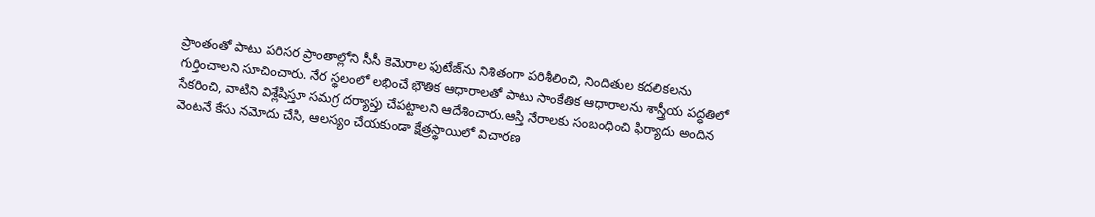ప్రాంతంతో పాటు పరిసర ప్రాంతాల్లోని సీసీ కెమెరాల ఫుటేజ్‌ను నిశితంగా పరిశీలించి, నిందితుల కదలికలను గుర్తించాలని సూచించారు. నేర స్థలంలో లభించే భౌతిక ఆధారాలతో పాటు సాంకేతిక ఆధారాలను శాస్త్రీయ పద్ధతిలో సేకరించి, వాటిని విశ్లేషిస్తూ సమగ్ర దర్యాప్తు చేపట్టాలని ఆదేశించారు.ఆస్తి నేరాలకు సంబంధించి ఫిర్యాదు అందిన వెంటనే కేసు నమోదు చేసి, ఆలస్యం చేయకుండా క్షేత్రస్థాయిలో విచారణ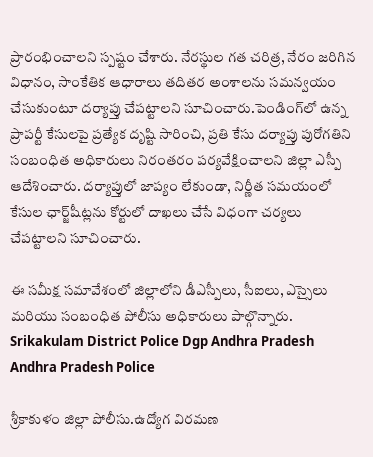ప్రారంభించాలని స్పష్టం చేశారు. నేరస్థుల గత చరిత్ర, నేరం జరిగిన విధానం, సాంకేతిక ఆధారాలు తదితర అంశాలను సమన్వయం చేసుకుంటూ దర్యాప్తు చేపట్టాలని సూచించారు.పెండింగ్‌లో ఉన్న ప్రాపర్టీ కేసులపై ప్రత్యేక దృష్టి సారించి, ప్రతి కేసు దర్యాప్తు పురోగతిని సంబంధిత అధికారులు నిరంతరం పర్యవేక్షించాలని జిల్లా ఎస్పీ ఆదేశించారు. దర్యాప్తులో జాప్యం లేకుండా, నిర్ణీత సమయంలో కేసుల ఛార్జ్‌షీట్లను కోర్టులో దాఖలు చేసే విధంగా చర్యలు చేపట్టాలని సూచించారు.

ఈ సమీక్ష సమావేశంలో జిల్లాలోని డీఎస్పీలు, సీఐలు, ఎస్సైలు మరియు సంబంధిత పోలీసు అధికారులు పాల్గొన్నారు.
Srikakulam District Police Dgp Andhra Pradesh Andhra Pradesh Police

శ్రీకాకుళం జిల్లా పోలీసు.ఉద్యోగ విరమణ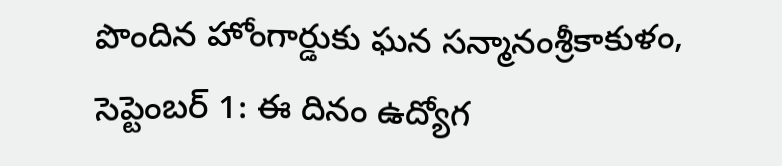పొందిన హోంగార్డుకు ఘన సన్మానంశ్రీకాకుళం, సెప్టెంబర్ 1: ఈ దినం ఉద్యోగ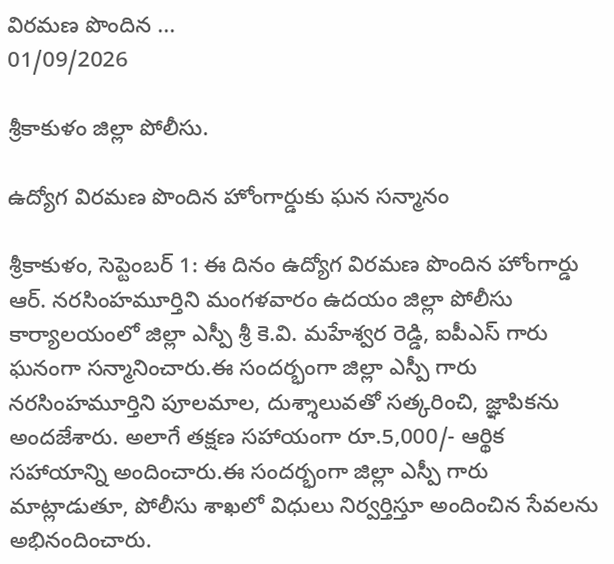విరమణ పొందిన ...
01/09/2026

శ్రీకాకుళం జిల్లా పోలీసు.

ఉద్యోగ విరమణ పొందిన హోంగార్డుకు ఘన సన్మానం

శ్రీకాకుళం, సెప్టెంబర్ 1: ఈ దినం ఉద్యోగ విరమణ పొందిన హోంగార్డు ఆర్. నరసింహమూర్తిని మంగళవారం ఉదయం జిల్లా పోలీసు కార్యాలయంలో జిల్లా ఎస్పీ శ్రీ కె.వి. మహేశ్వర రెడ్డి, ఐపీఎస్ గారు ఘనంగా సన్మానించారు.ఈ సందర్భంగా జిల్లా ఎస్పీ గారు నరసింహమూర్తిని పూలమాల, దుశ్శాలువతో సత్కరించి, జ్ఞాపికను అందజేశారు. అలాగే తక్షణ సహాయంగా రూ.5,000/- ఆర్థిక సహాయాన్ని అందించారు.ఈ సందర్భంగా జిల్లా ఎస్పీ గారు మాట్లాడుతూ, పోలీసు శాఖలో విధులు నిర్వర్తిస్తూ అందించిన సేవలను అభినందించారు.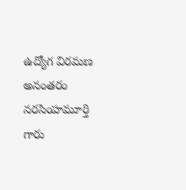ఉద్యోగ విరమణ అనంతరం నరసింహమూర్తి గారు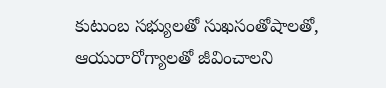కుటుంబ సభ్యులతో సుఖసంతోషాలతో, ఆయురారోగ్యాలతో జీవించాలని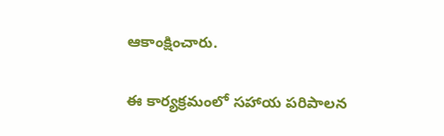ఆకాంక్షించారు.

ఈ కార్యక్రమంలో సహాయ పరిపాలన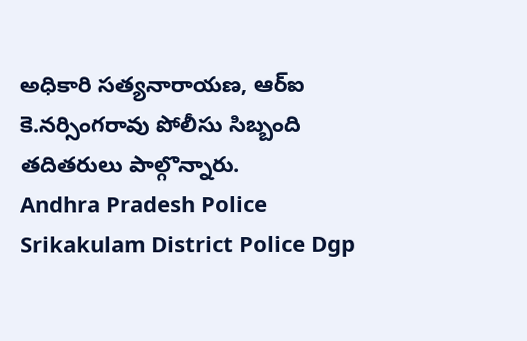అధికారి సత్యనారాయణ, ఆర్ఐ కె.నర్సింగరావు పోలీసు సిబ్బంది తదితరులు పాల్గొన్నారు.
Andhra Pradesh Police Srikakulam District Police Dgp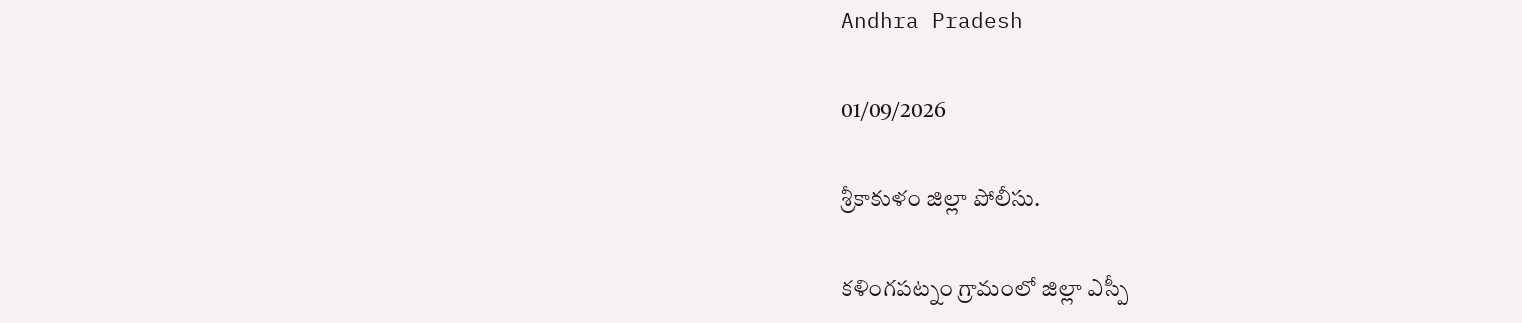Andhra Pradesh

01/09/2026

శ్రీకాకుళం జిల్లా పోలీసు.

కళింగపట్నం గ్రామంలో జిల్లా ఎస్పీ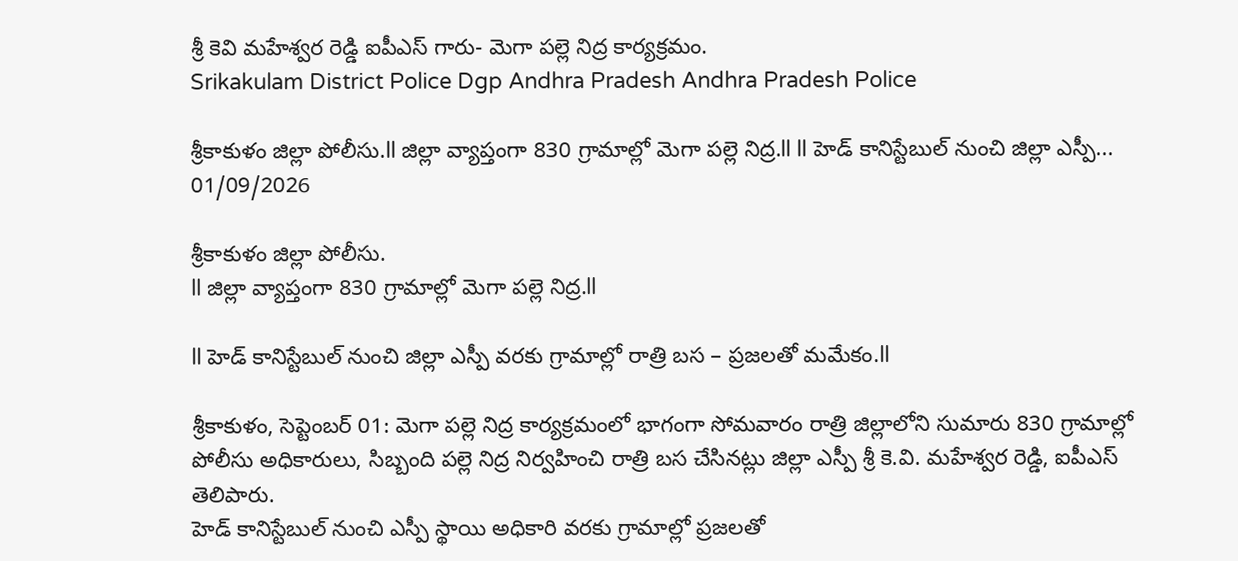శ్రీ కెవి మహేశ్వర రెడ్డి ఐపీఎస్ గారు- మెగా పల్లె నిద్ర కార్యక్రమం.
Srikakulam District Police Dgp Andhra Pradesh Andhra Pradesh Police

శ్రీకాకుళం జిల్లా పోలీసు.ll జిల్లా వ్యాప్తంగా 830 గ్రామాల్లో మెగా పల్లె నిద్ర.ll ll హెడ్ కానిస్టేబుల్ నుంచి జిల్లా ఎస్పీ...
01/09/2026

శ్రీకాకుళం జిల్లా పోలీసు.
ll జిల్లా వ్యాప్తంగా 830 గ్రామాల్లో మెగా పల్లె నిద్ర.ll

ll హెడ్ కానిస్టేబుల్ నుంచి జిల్లా ఎస్పీ వరకు గ్రామాల్లో రాత్రి బస – ప్రజలతో మమేకం.ll

శ్రీకాకుళం, సెప్టెంబర్ 01: మెగా పల్లె నిద్ర కార్యక్రమంలో భాగంగా సోమవారం రాత్రి జిల్లాలోని సుమారు 830 గ్రామాల్లో పోలీసు అధికారులు, సిబ్బంది పల్లె నిద్ర నిర్వహించి రాత్రి బస చేసినట్లు జిల్లా ఎస్పీ శ్రీ కె.వి. మహేశ్వర రెడ్డి, ఐపీఎస్ తెలిపారు.
హెడ్ కానిస్టేబుల్ నుంచి ఎస్పీ స్థాయి అధికారి వరకు గ్రామాల్లో ప్రజలతో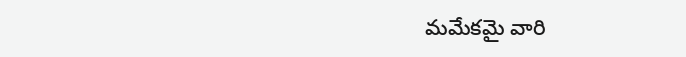మమేకమై వారి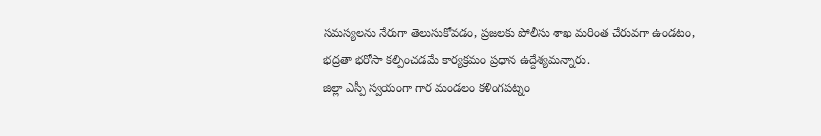సమస్యలను నేరుగా తెలుసుకోవడం, ప్రజలకు పోలీసు శాఖ మరింత చేరువగా ఉండటం, భద్రతా భరోసా కల్పించడమే కార్యక్రమం ప్రధాన ఉద్దేశ్యమన్నారు.
జిల్లా ఎస్పీ స్వయంగా గార మండలం కళింగపట్నం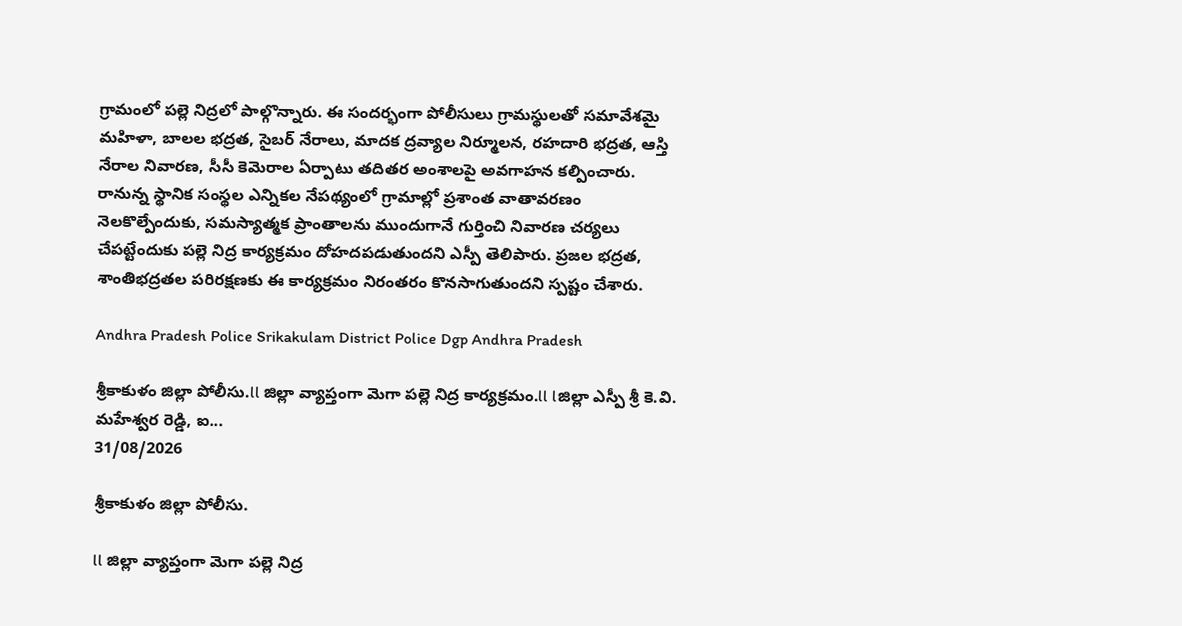గ్రామంలో పల్లె నిద్రలో పాల్గొన్నారు. ఈ సందర్భంగా పోలీసులు గ్రామస్థులతో సమావేశమై మహిళా, బాలల భద్రత, సైబర్ నేరాలు, మాదక ద్రవ్యాల నిర్మూలన, రహదారి భద్రత, ఆస్తి నేరాల నివారణ, సీసీ కెమెరాల ఏర్పాటు తదితర అంశాలపై అవగాహన కల్పించారు.
రానున్న స్థానిక సంస్థల ఎన్నికల నేపథ్యంలో గ్రామాల్లో ప్రశాంత వాతావరణం నెలకొల్పేందుకు, సమస్యాత్మక ప్రాంతాలను ముందుగానే గుర్తించి నివారణ చర్యలు చేపట్టేందుకు పల్లె నిద్ర కార్యక్రమం దోహదపడుతుందని ఎస్పీ తెలిపారు. ప్రజల భద్రత, శాంతిభద్రతల పరిరక్షణకు ఈ కార్యక్రమం నిరంతరం కొనసాగుతుందని స్పష్టం చేశారు.

Andhra Pradesh Police Srikakulam District Police Dgp Andhra Pradesh

శ్రీకాకుళం జిల్లా పోలీసు.ll జిల్లా వ్యాప్తంగా మెగా పల్లె నిద్ర కార్యక్రమం.ll lజిల్లా ఎస్పీ శ్రీ కె.వి. మహేశ్వర రెడ్డి, ఐ...
31/08/2026

శ్రీకాకుళం జిల్లా పోలీసు.

ll జిల్లా వ్యాప్తంగా మెగా పల్లె నిద్ర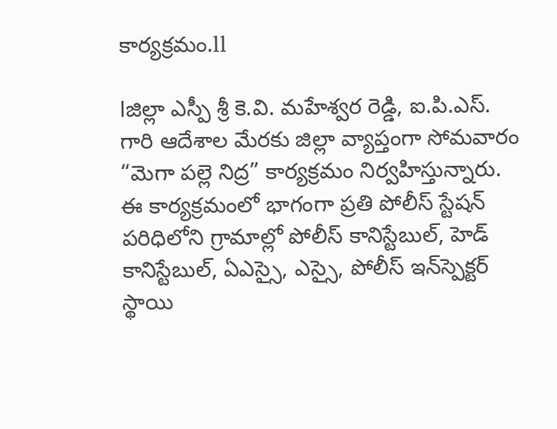కార్యక్రమం.ll

lజిల్లా ఎస్పీ శ్రీ కె.వి. మహేశ్వర రెడ్డి, ఐ.పి.ఎస్. గారి ఆదేశాల మేరకు జిల్లా వ్యాప్తంగా సోమవారం “మెగా పల్లె నిద్ర” కార్యక్రమం నిర్వహిస్తున్నారు. ఈ కార్యక్రమంలో భాగంగా ప్రతి పోలీస్ స్టేషన్ పరిధిలోని గ్రామాల్లో పోలీస్ కానిస్టేబుల్, హెడ్ కానిస్టేబుల్, ఏఎస్సై, ఎస్సై, పోలీస్ ఇన్‌స్పెక్టర్ స్థాయి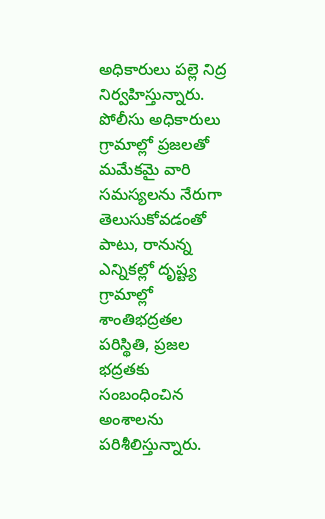అధికారులు పల్లె నిద్ర నిర్వహిస్తున్నారు.
పోలీసు అధికారులు గ్రామాల్లో ప్రజలతో మమేకమై వారి సమస్యలను నేరుగా తెలుసుకోవడంతో పాటు, రానున్న ఎన్నికల్లో దృష్ట్య గ్రామాల్లో శాంతిభద్రతల పరిస్థితి, ప్రజల భద్రతకు సంబంధించిన అంశాలను పరిశీలిస్తున్నారు.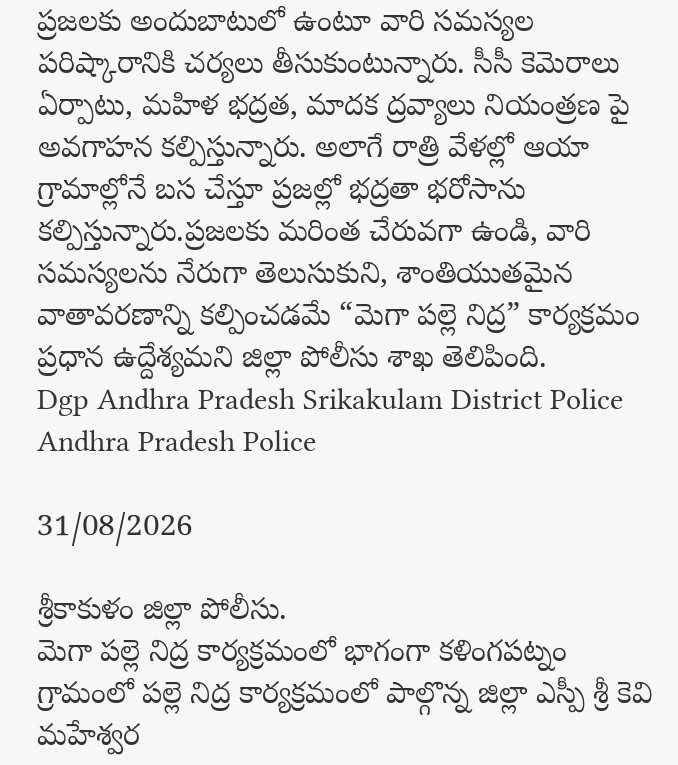ప్రజలకు అందుబాటులో ఉంటూ వారి సమస్యల పరిష్కారానికి చర్యలు తీసుకుంటున్నారు. సీసీ కెమెరాలు ఏర్పాటు, మహిళ భద్రత, మాదక ద్రవ్యాలు నియంత్రణ పై అవగాహన కల్పిస్తున్నారు. అలాగే రాత్రి వేళల్లో ఆయా గ్రామాల్లోనే బస చేస్తూ ప్రజల్లో భద్రతా భరోసాను కల్పిస్తున్నారు.ప్రజలకు మరింత చేరువగా ఉండి, వారి సమస్యలను నేరుగా తెలుసుకుని, శాంతియుతమైన వాతావరణాన్ని కల్పించడమే “మెగా పల్లె నిద్ర” కార్యక్రమం ప్రధాన ఉద్దేశ్యమని జిల్లా పోలీసు శాఖ తెలిపింది.
Dgp Andhra Pradesh Srikakulam District Police Andhra Pradesh Police

31/08/2026

శ్రీకాకుళం జిల్లా పోలీసు.
మెగా పల్లె నిద్ర కార్యక్రమంలో భాగంగా కళింగపట్నం గ్రామంలో పల్లె నిద్ర కార్యక్రమంలో పాల్గొన్న జిల్లా ఎస్పీ శ్రీ కెవి మహేశ్వర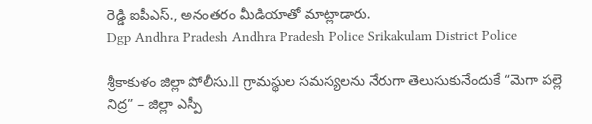రెడ్డి ఐపీఎస్., అనంతరం మీడియాతో మాట్లాడారు.
Dgp Andhra Pradesh Andhra Pradesh Police Srikakulam District Police

శ్రీకాకుళం జిల్లా పోలీసు.ll గ్రామస్థుల సమస్యలను నేరుగా తెలుసుకునేందుకే “మెగా పల్లె నిద్ర” – జిల్లా ఎస్పీ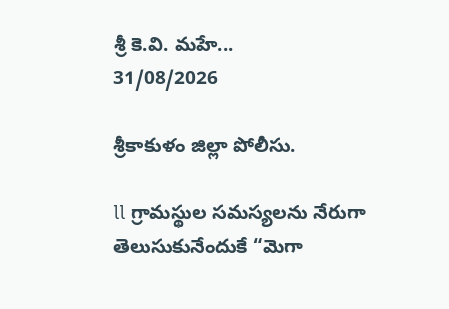శ్రీ కె.వి. మహే...
31/08/2026

శ్రీకాకుళం జిల్లా పోలీసు.

ll గ్రామస్థుల సమస్యలను నేరుగా తెలుసుకునేందుకే “మెగా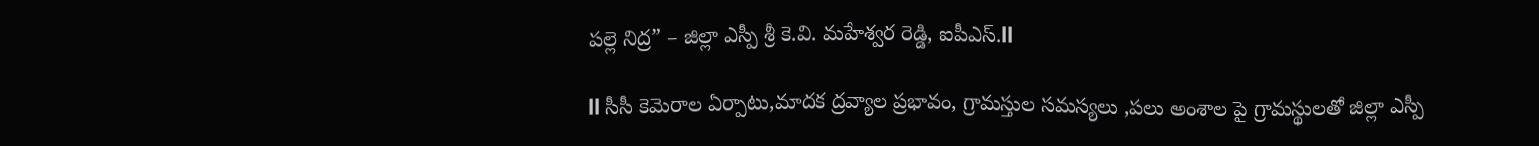పల్లె నిద్ర” – జిల్లా ఎస్పీ శ్రీ కె.వి. మహేశ్వర రెడ్డి, ఐపీఎస్.ll

ll సీసీ కెమెరాల ఏర్పాటు,మాదక ద్రవ్యాల ప్రభావం, గ్రామస్తుల సమస్యలు ,పలు అంశాల పై గ్రామస్థులతో జిల్లా ఎస్పీ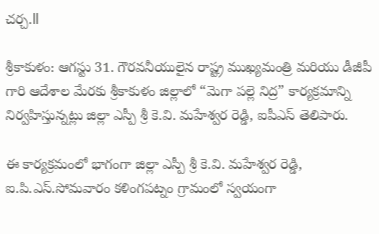చర్చ.ll

శ్రీకాకుళం: ఆగస్టు 31. గౌరవనీయులైన రాష్ట్ర ముఖ్యమంత్రి మరియు డీజీపీ గారి ఆదేశాల మేరకు శ్రీకాకుళం జిల్లాలో “మెగా పల్లె నిద్ర” కార్యక్రమాన్ని నిర్వహిస్తున్నట్లు జిల్లా ఎస్పీ శ్రీ కె.వి. మహేశ్వర రెడ్డి, ఐపీఎస్ తెలిపారు.

ఈ కార్యక్రమంలో భాగంగా జిల్లా ఎస్పీ శ్రీ కె.వి. మహేశ్వర రెడ్డి, ఐ.పి.ఎస్.సోమవారం కళింగపట్నం గ్రామంలో స్వయంగా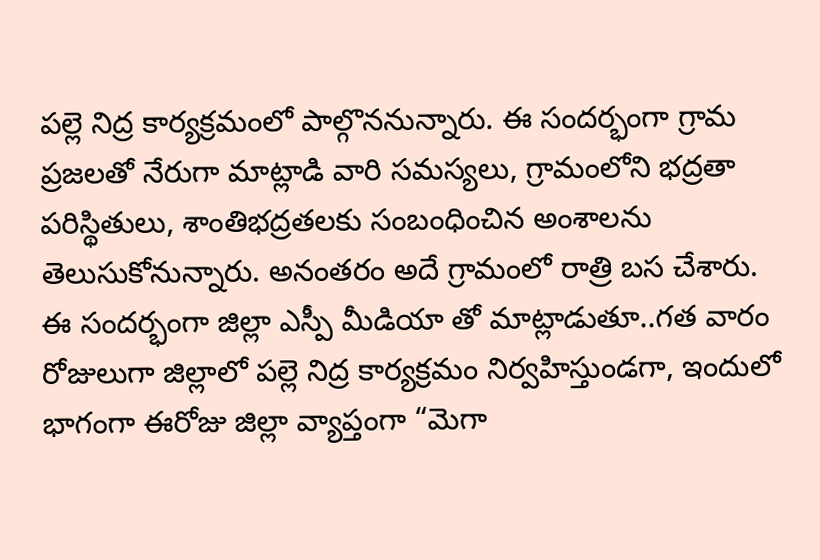పల్లె నిద్ర కార్యక్రమంలో పాల్గొననున్నారు. ఈ సందర్భంగా గ్రామ ప్రజలతో నేరుగా మాట్లాడి వారి సమస్యలు, గ్రామంలోని భద్రతా పరిస్థితులు, శాంతిభద్రతలకు సంబంధించిన అంశాలను తెలుసుకోనున్నారు. అనంతరం అదే గ్రామంలో రాత్రి బస చేశారు.
ఈ సందర్భంగా జిల్లా ఎస్పీ మీడియా తో మాట్లాడుతూ..గత వారం రోజులుగా జిల్లాలో పల్లె నిద్ర కార్యక్రమం నిర్వహిస్తుండగా, ఇందులో భాగంగా ఈరోజు జిల్లా వ్యాప్తంగా “మెగా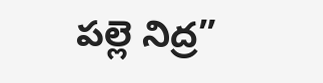పల్లె నిద్ర”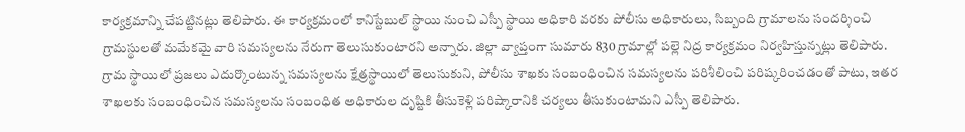కార్యక్రమాన్ని చేపట్టినట్లు తెలిపారు. ఈ కార్యక్రమంలో కానిస్టేబుల్ స్థాయి నుంచి ఎస్పీ స్థాయి అధికారి వరకు పోలీసు అధికారులు, సిబ్బంది గ్రామాలను సందర్శించి గ్రామస్థులతో మమేకమై వారి సమస్యలను నేరుగా తెలుసుకుంటారని అన్నారు. జిల్లా వ్యాప్తంగా సుమారు 830 గ్రామాల్లో పల్లె నిద్ర కార్యక్రమం నిర్వహిస్తున్నట్లు తెలిపారు.
గ్రామ స్థాయిలో ప్రజలు ఎదుర్కొంటున్న సమస్యలను క్షేత్రస్థాయిలో తెలుసుకుని, పోలీసు శాఖకు సంబంధించిన సమస్యలను పరిశీలించి పరిష్కరించడంతో పాటు, ఇతర శాఖలకు సంబంధించిన సమస్యలను సంబంధిత అధికారుల దృష్టికి తీసుకెళ్లి పరిష్కారానికి చర్యలు తీసుకుంటామని ఎస్పీ తెలిపారు.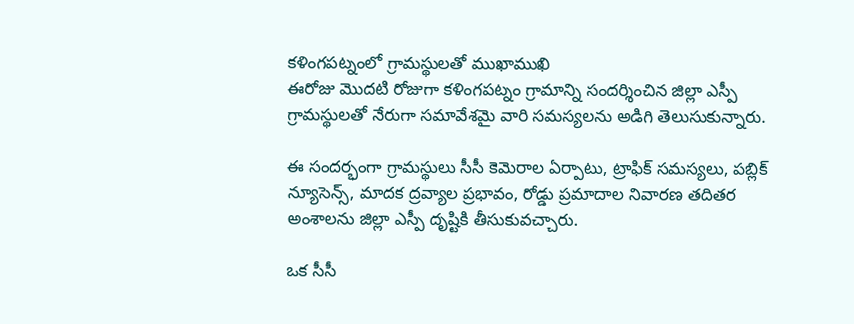కళింగపట్నంలో గ్రామస్థులతో ముఖాముఖి
ఈరోజు మొదటి రోజుగా కళింగపట్నం గ్రామాన్ని సందర్శించిన జిల్లా ఎస్పీ గ్రామస్థులతో నేరుగా సమావేశమై వారి సమస్యలను అడిగి తెలుసుకున్నారు.

ఈ సందర్భంగా గ్రామస్థులు సీసీ కెమెరాల ఏర్పాటు, ట్రాఫిక్ సమస్యలు, పబ్లిక్ న్యూసెన్స్, మాదక ద్రవ్యాల ప్రభావం, రోడ్డు ప్రమాదాల నివారణ తదితర అంశాలను జిల్లా ఎస్పీ దృష్టికి తీసుకువచ్చారు.

ఒక సీసీ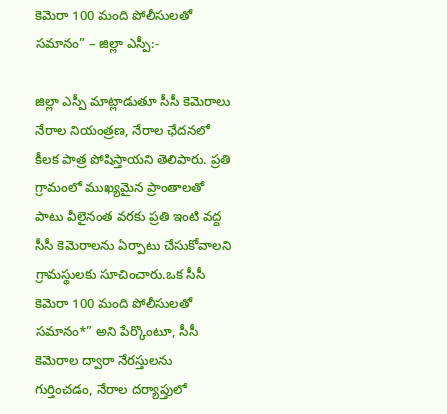కెమెరా 100 మంది పోలీసులతో సమానం” – జిల్లా ఎస్పీ:-

జిల్లా ఎస్పీ మాట్లాడుతూ సీసీ కెమెరాలు నేరాల నియంత్రణ, నేరాల ఛేదనలో కీలక పాత్ర పోషిస్తాయని తెలిపారు. ప్రతి గ్రామంలో ముఖ్యమైన ప్రాంతాలతో పాటు వీలైనంత వరకు ప్రతి ఇంటి వద్ద సీసీ కెమెరాలను ఏర్పాటు చేసుకోవాలని గ్రామస్థులకు సూచించారు.ఒక సీసీ కెమెరా 100 మంది పోలీసులతో సమానం*” అని పేర్కొంటూ, సీసీ కెమెరాల ద్వారా నేరస్తులను గుర్తించడం, నేరాల దర్యాప్తులో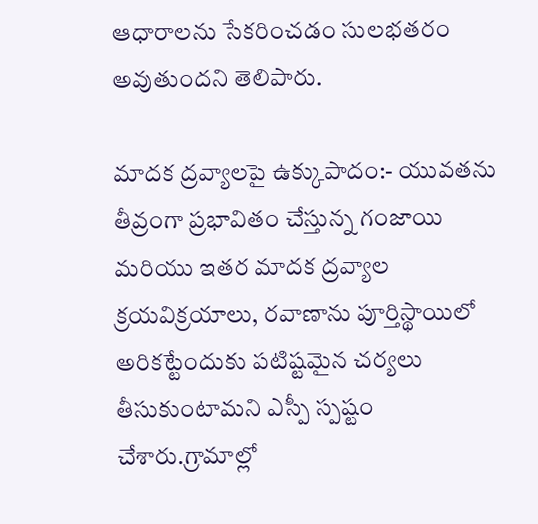ఆధారాలను సేకరించడం సులభతరం అవుతుందని తెలిపారు.

మాదక ద్రవ్యాలపై ఉక్కుపాదం:- యువతను తీవ్రంగా ప్రభావితం చేస్తున్న గంజాయి మరియు ఇతర మాదక ద్రవ్యాల క్రయవిక్రయాలు, రవాణాను పూర్తిస్థాయిలో అరికట్టేందుకు పటిష్టమైన చర్యలు తీసుకుంటామని ఎస్పీ స్పష్టం చేశారు.గ్రామాల్లో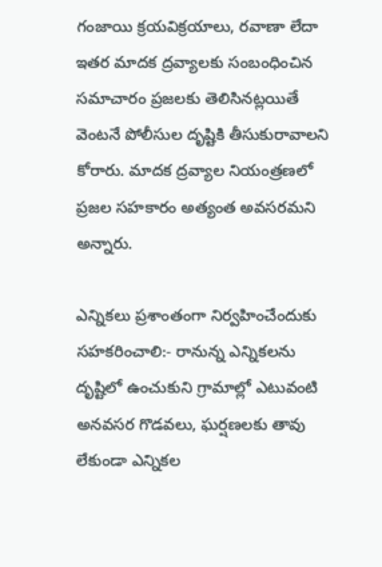గంజాయి క్రయవిక్రయాలు, రవాణా లేదా ఇతర మాదక ద్రవ్యాలకు సంబంధించిన సమాచారం ప్రజలకు తెలిసినట్లయితే వెంటనే పోలీసుల దృష్టికి తీసుకురావాలని కోరారు. మాదక ద్రవ్యాల నియంత్రణలో ప్రజల సహకారం అత్యంత అవసరమని అన్నారు.

ఎన్నికలు ప్రశాంతంగా నిర్వహించేందుకు సహకరించాలి:- రానున్న ఎన్నికలను దృష్టిలో ఉంచుకుని గ్రామాల్లో ఎటువంటి అనవసర గొడవలు, ఘర్షణలకు తావు లేకుండా ఎన్నికల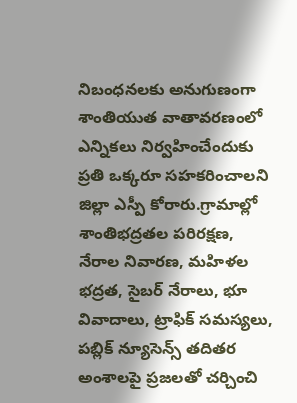నిబంధనలకు అనుగుణంగా శాంతియుత వాతావరణంలో ఎన్నికలు నిర్వహించేందుకు ప్రతి ఒక్కరూ సహకరించాలని జిల్లా ఎస్పీ కోరారు.గ్రామాల్లో శాంతిభద్రతల పరిరక్షణ, నేరాల నివారణ, మహిళల భద్రత, సైబర్ నేరాలు, భూ వివాదాలు, ట్రాఫిక్ సమస్యలు, పబ్లిక్ న్యూసెన్స్ తదితర అంశాలపై ప్రజలతో చర్చించి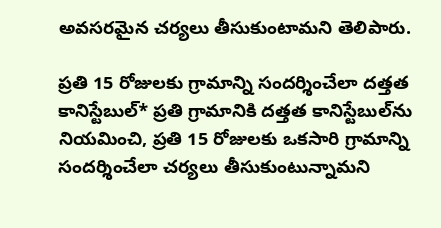అవసరమైన చర్యలు తీసుకుంటామని తెలిపారు.

ప్రతి 15 రోజులకు గ్రామాన్ని సందర్శించేలా దత్తత కానిస్టేబుల్* ప్రతి గ్రామానికి దత్తత కానిస్టేబుల్‌ను నియమించి, ప్రతి 15 రోజులకు ఒకసారి గ్రామాన్ని సందర్శించేలా చర్యలు తీసుకుంటున్నామని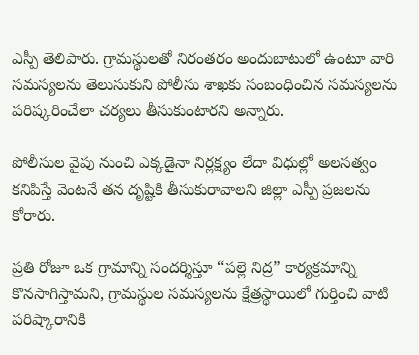ఎస్పీ తెలిపారు. గ్రామస్థులతో నిరంతరం అందుబాటులో ఉంటూ వారి సమస్యలను తెలుసుకుని పోలీసు శాఖకు సంబంధించిన సమస్యలను పరిష్కరించేలా చర్యలు తీసుకుంటారని అన్నారు.

పోలీసుల వైపు నుంచి ఎక్కడైనా నిర్లక్ష్యం లేదా విధుల్లో అలసత్వం కనిపిస్తే వెంటనే తన దృష్టికి తీసుకురావాలని జిల్లా ఎస్పీ ప్రజలను కోరారు.

ప్రతి రోజూ ఒక గ్రామాన్ని సందర్శిస్తూ “పల్లె నిద్ర” కార్యక్రమాన్ని కొనసాగిస్తామని, గ్రామస్థుల సమస్యలను క్షేత్రస్థాయిలో గుర్తించి వాటి పరిష్కారానికి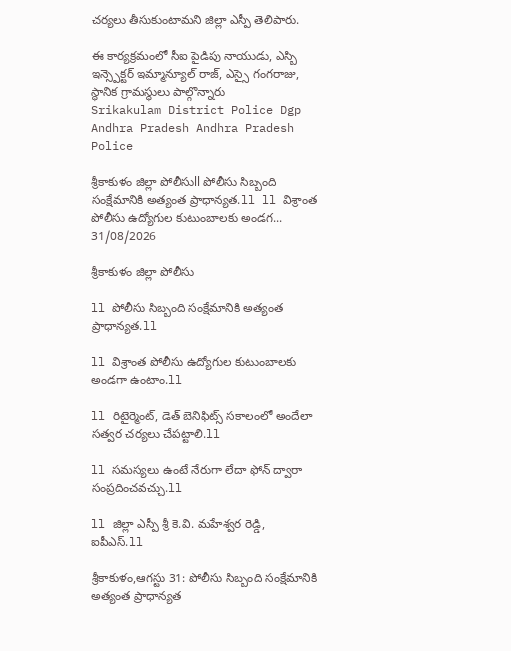చర్యలు తీసుకుంటామని జిల్లా ఎస్పీ తెలిపారు.

ఈ కార్యక్రమంలో సీఐ పైడిపు నాయుడు, ఎస్బి ఇన్స్పెక్టర్ ఇమ్మాన్యూల్ రాజ్, ఎస్సై గంగరాజు, స్థానిక గ్రామస్థులు పాల్గొన్నారు
Srikakulam District Police Dgp Andhra Pradesh Andhra Pradesh Police

శ్రీకాకుళం జిల్లా పోలీసుll పోలీసు సిబ్బంది సంక్షేమానికి అత్యంత ప్రాధాన్యత.ll ll విశ్రాంత పోలీసు ఉద్యోగుల కుటుంబాలకు అండగ...
31/08/2026

శ్రీకాకుళం జిల్లా పోలీసు

ll పోలీసు సిబ్బంది సంక్షేమానికి అత్యంత ప్రాధాన్యత.ll

ll విశ్రాంత పోలీసు ఉద్యోగుల కుటుంబాలకు అండగా ఉంటాం.ll

ll రిటైర్మెంట్, డెత్ బెనిఫిట్స్ సకాలంలో అందేలా సత్వర చర్యలు చేపట్టాలి.ll

ll సమస్యలు ఉంటే నేరుగా లేదా ఫోన్ ద్వారా సంప్రదించవచ్చు.ll

ll జిల్లా ఎస్పీ శ్రీ కె.వి. మహేశ్వర రెడ్డి, ఐపీఎస్.ll

శ్రీకాకుళం,ఆగస్టు 31: పోలీసు సిబ్బంది సంక్షేమానికి అత్యంత ప్రాధాన్యత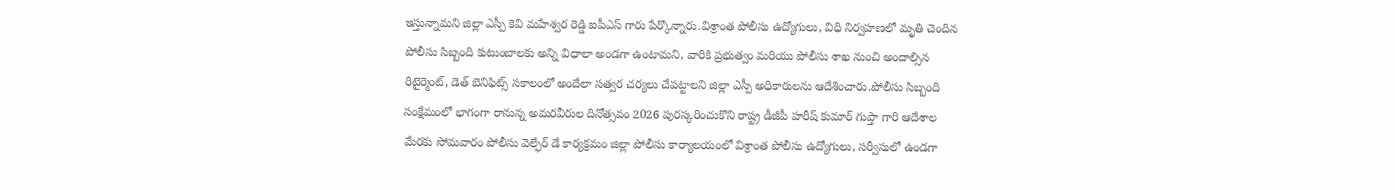ఇస్తున్నామని జిల్లా ఎస్పీ కెవి మహేశ్వర రెడ్డి ఐపీఎస్ గారు పేర్కొన్నారు.విశ్రాంత పోలీసు ఉద్యోగులు, విధి నిర్వహణలో మృతి చెందిన పోలీసు సిబ్బంది కుటుంబాలకు అన్ని విధాలా అండగా ఉంటామని, వారికి ప్రభుత్వం మరియు పోలీసు శాఖ నుంచి అందాల్సిన రిటైర్మెంట్, డెత్ బెనిఫిట్స్ సకాలంలో అందేలా సత్వర చర్యలు చేపట్టాలని జిల్లా ఎస్పీ అధికారులను ఆదేశించారు.పోలీసు సిబ్బంది సంక్షేమంలో భాగంగా రానున్న అమరవీరుల దినోత్సవం 2026 పురస్కరించుకొని రాష్ట్ర డీజీపీ హరీష్ కుమార్ గుప్తా గారి ఆదేశాల మేరకు సోమవారం పోలీసు వెల్ఫేర్ డే కార్యక్రమం జిల్లా పోలీసు కార్యాలయంలో విశ్రాంత పోలీసు ఉద్యోగులు, సర్వీసులో ఉండగా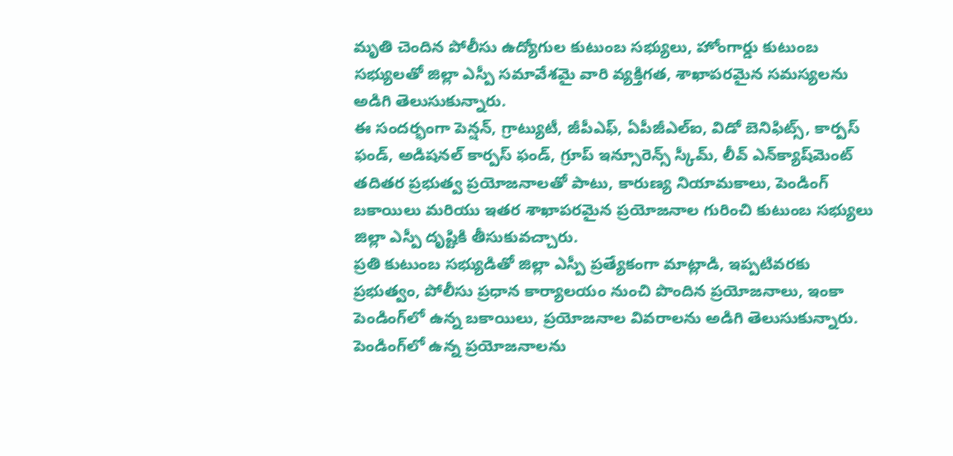మృతి చెందిన పోలీసు ఉద్యోగుల కుటుంబ సభ్యులు, హోంగార్డు కుటుంబ సభ్యులతో జిల్లా ఎస్పీ సమావేశమై వారి వ్యక్తిగత, శాఖాపరమైన సమస్యలను అడిగి తెలుసుకున్నారు.
ఈ సందర్భంగా పెన్షన్, గ్రాట్యుటీ, జీపీఎఫ్, ఏపీజీఎల్‌ఐ, విడో బెనిఫిట్స్, కార్పస్ ఫండ్, అడిషనల్ కార్పస్ ఫండ్, గ్రూప్ ఇన్సూరెన్స్ స్కీమ్, లీవ్ ఎన్‌క్యాష్‌మెంట్ తదితర ప్రభుత్వ ప్రయోజనాలతో పాటు, కారుణ్య నియామకాలు, పెండింగ్ బకాయిలు మరియు ఇతర శాఖాపరమైన ప్రయోజనాల గురించి కుటుంబ సభ్యులు జిల్లా ఎస్పీ దృష్టికి తీసుకువచ్చారు.
ప్రతి కుటుంబ సభ్యుడితో జిల్లా ఎస్పీ ప్రత్యేకంగా మాట్లాడి, ఇప్పటివరకు ప్రభుత్వం, పోలీసు ప్రధాన కార్యాలయం నుంచి పొందిన ప్రయోజనాలు, ఇంకా పెండింగ్‌లో ఉన్న బకాయిలు, ప్రయోజనాల వివరాలను అడిగి తెలుసుకున్నారు. పెండింగ్‌లో ఉన్న ప్రయోజనాలను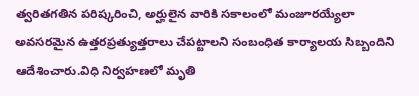త్వరితగతిన పరిష్కరించి, అర్హులైన వారికి సకాలంలో మంజూరయ్యేలా అవసరమైన ఉత్తరప్రత్యుత్తరాలు చేపట్టాలని సంబంధిత కార్యాలయ సిబ్బందిని ఆదేశించారు.విధి నిర్వహణలో మృతి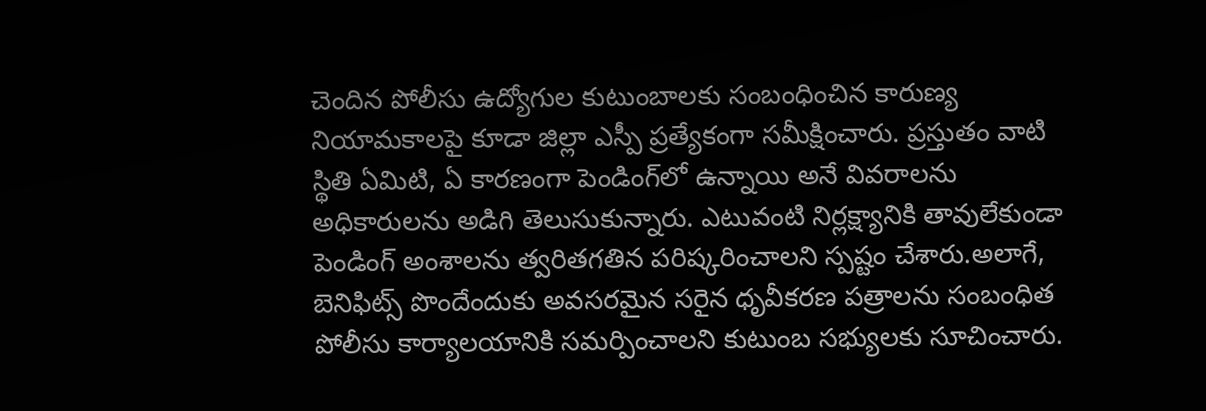చెందిన పోలీసు ఉద్యోగుల కుటుంబాలకు సంబంధించిన కారుణ్య నియామకాలపై కూడా జిల్లా ఎస్పీ ప్రత్యేకంగా సమీక్షించారు. ప్రస్తుతం వాటి స్థితి ఏమిటి, ఏ కారణంగా పెండింగ్‌లో ఉన్నాయి అనే వివరాలను అధికారులను అడిగి తెలుసుకున్నారు. ఎటువంటి నిర్లక్ష్యానికి తావులేకుండా పెండింగ్ అంశాలను త్వరితగతిన పరిష్కరించాలని స్పష్టం చేశారు.అలాగే, బెనిఫిట్స్ పొందేందుకు అవసరమైన సరైన ధృవీకరణ పత్రాలను సంబంధిత పోలీసు కార్యాలయానికి సమర్పించాలని కుటుంబ సభ్యులకు సూచించారు.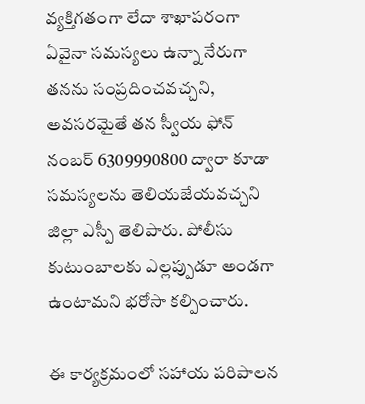వ్యక్తిగతంగా లేదా శాఖాపరంగా ఏవైనా సమస్యలు ఉన్నా నేరుగా తనను సంప్రదించవచ్చని, అవసరమైతే తన స్వీయ ఫోన్ నంబర్ 6309990800 ద్వారా కూడా సమస్యలను తెలియజేయవచ్చని జిల్లా ఎస్పీ తెలిపారు. పోలీసు కుటుంబాలకు ఎల్లప్పుడూ అండగా ఉంటామని భరోసా కల్పించారు.

ఈ కార్యక్రమంలో సహాయ పరిపాలన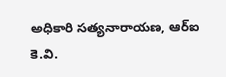అధికారి సత్యనారాయణ, ఆర్‌ఐ కె.వి.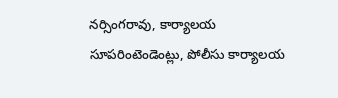నర్సింగరావు, కార్యాలయ సూపరింటెండెంట్లు, పోలీసు కార్యాలయ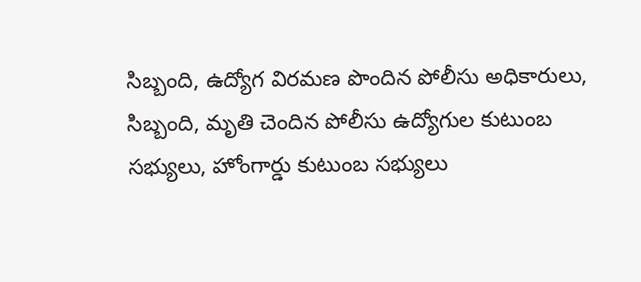సిబ్బంది, ఉద్యోగ విరమణ పొందిన పోలీసు అధికారులు, సిబ్బంది, మృతి చెందిన పోలీసు ఉద్యోగుల కుటుంబ సభ్యులు, హోంగార్డు కుటుంబ సభ్యులు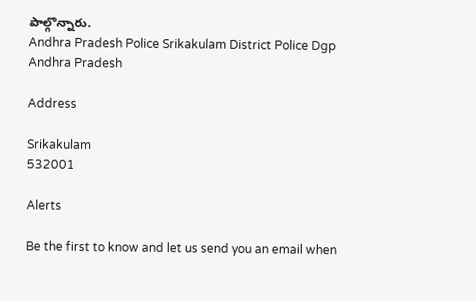పాల్గొన్నారు.
Andhra Pradesh Police Srikakulam District Police Dgp Andhra Pradesh

Address

Srikakulam
532001

Alerts

Be the first to know and let us send you an email when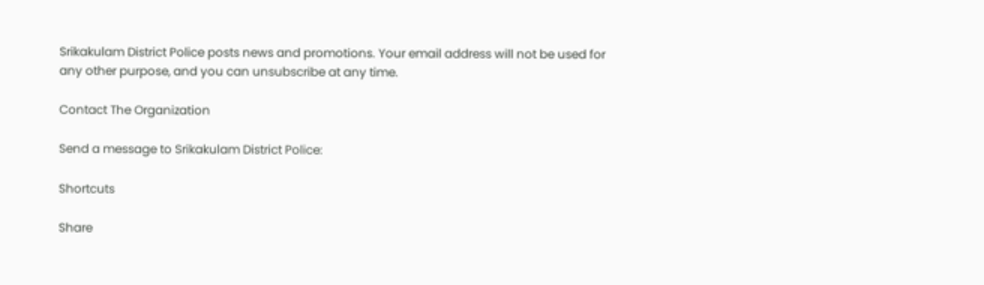Srikakulam District Police posts news and promotions. Your email address will not be used for any other purpose, and you can unsubscribe at any time.

Contact The Organization

Send a message to Srikakulam District Police:

Shortcuts

Share